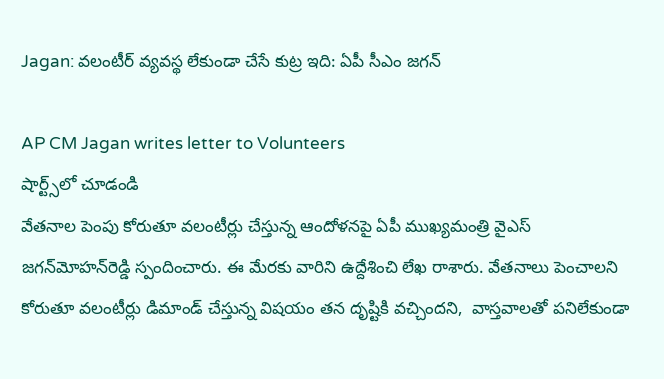Jagan: వలంటీర్ వ్యవస్థ లేకుండా చేసే కుట్ర ఇది: ఏపీ సీఎం జగన్

AP CM Jagan writes letter to Volunteers
షార్ట్స్‌లో చూడండి
వేతనాల పెంపు కోరుతూ వలంటీర్లు చేస్తున్న ఆందోళనపై ఏపీ ముఖ్యమంత్రి వైఎస్ జగన్‌మోహన్‌రెడ్డి స్పందించారు. ఈ మేరకు వారిని ఉద్దేశించి లేఖ రాశారు. వేతనాలు పెంచాలని కోరుతూ వలంటీర్లు డిమాండ్ చేస్తున్న విషయం తన దృష్టికి వచ్చిందని,  వాస్తవాలతో పనిలేకుండా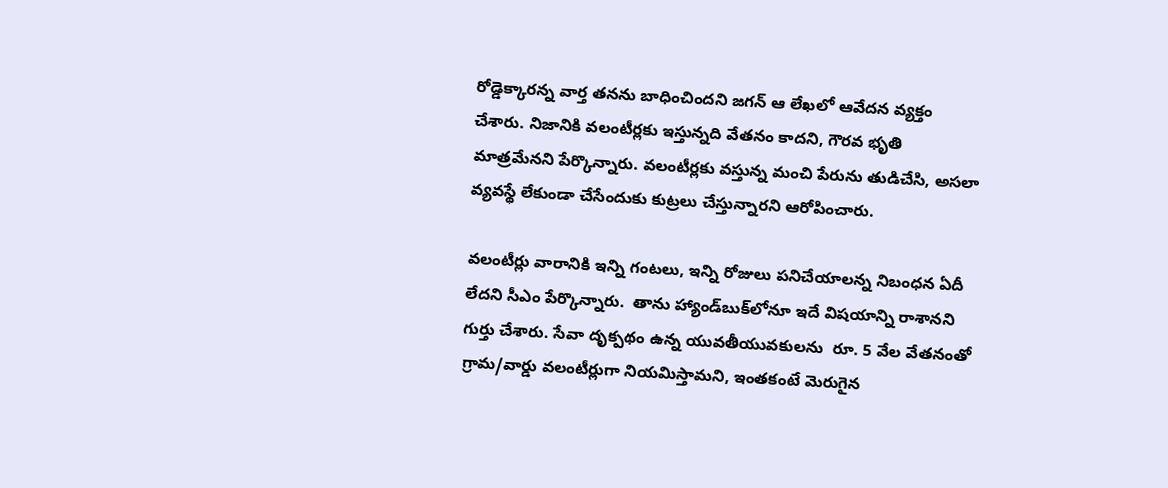రోడ్డెక్కారన్న వార్త తనను బాధించిందని జగన్ ఆ లేఖలో ఆవేదన వ్యక్తం చేశారు. నిజానికి వలంటీర్లకు ఇస్తున్నది వేతనం కాదని, గౌరవ భృతి మాత్రమేనని పేర్కొన్నారు. వలంటీర్లకు వస్తున్న మంచి పేరును తుడిచేసి, అసలా వ్యవస్థే లేకుండా చేసేందుకు కుట్రలు చేస్తున్నారని ఆరోపించారు.

వలంటీర్లు వారానికి ఇన్ని గంటలు, ఇన్ని రోజులు పనిచేయాలన్న నిబంధన ఏదీ లేదని సీఎం పేర్కొన్నారు.  తాను హ్యాండ్‌బుక్‌లోనూ ఇదే విషయాన్ని రాశానని గుర్తు చేశారు. సేవా దృక్పథం ఉన్న యువతీయువకులను  రూ. 5 వేల వేతనంతో గ్రామ/వార్డు వలంటీర్లుగా నియమిస్తామని, ఇంతకంటే మెరుగైన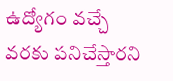ఉద్యోగం వచ్చే వరకు పనిచేస్తారని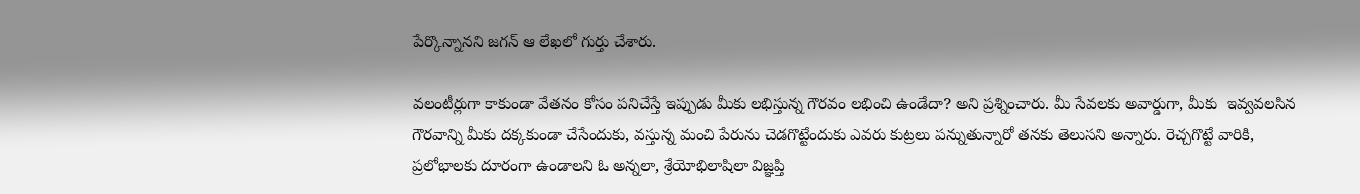పేర్కొన్నానని జగన్ ఆ లేఖలో గుర్తు చేశారు.

వలంటీర్లుగా కాకుండా వేతనం కోసం పనిచేస్తే ఇప్పుడు మీకు లభిస్తున్న గౌరవం లభించి ఉండేదా? అని ప్రశ్నించారు. మీ సేవలకు అవార్డుగా, మీకు  ఇవ్వవలసిన గౌరవాన్ని మీకు దక్కకుండా చేసేందుకు, వస్తున్న మంచి పేరును చెడగొట్టేందుకు ఎవరు కుట్రలు పన్నుతున్నారో తనకు తెలుసని అన్నారు. రెచ్చగొట్టే వారికి, ప్రలోభాలకు దూరంగా ఉండాలని ఓ అన్నలా, శ్రేయోభిలాషిలా విజ్ఞప్తి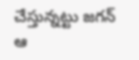చేస్తున్నట్టు జగన్ ఆ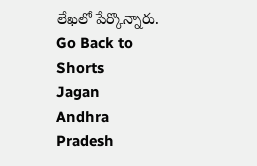లేఖలో పేర్కొన్నారు.
Go Back to Shorts
Jagan
Andhra Pradesh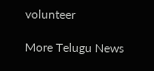volunteer

More Telugu News